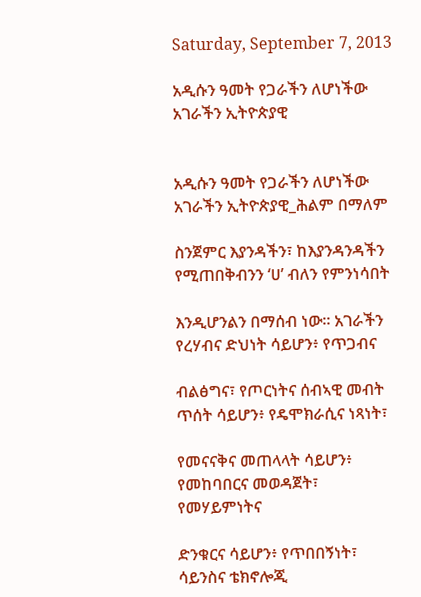Saturday, September 7, 2013

አዲሱን ዓመት የጋራችን ለሆነችው አገራችን ኢትዮጵያዊ


አዲሱን ዓመት የጋራችን ለሆነችው አገራችን ኢትዮጵያዊ_ሕልም በማለም

ስንጀምር እያንዳችን፣ ከእያንዳንዳችን የሚጠበቅብንን ‘ሀ’ ብለን የምንነሳበት

እንዲሆንልን በማሰብ ነው። አገራችን የረሃብና ድህነት ሳይሆን፥ የጥጋብና

ብልፅግና፣ የጦርነትና ሰብኣዊ መብት ጥሰት ሳይሆን፥ የዴሞክራሲና ነጻነት፣

የመናናቅና መጠላላት ሳይሆን፥ የመከባበርና መወዳጀት፣ የመሃይምነትና

ድንቁርና ሳይሆን፥ የጥበበኝነት፣ ሳይንስና ቴክኖሎጂ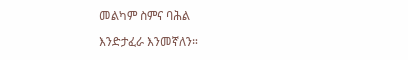መልካም ስምና ባሕል

እንድታፈራ እንመኛለን።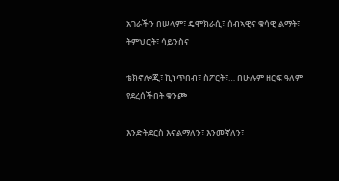አገራችን በሠላም፣ ዴሞክራሲ፣ ሰብኣዊና ቁሳዊ ልማት፣ ትምህርት፣ ሳይንስና

ቴክኖሎጂ፣ ኪነጥበብ፣ ስፖርት፣… በሁሉም ዘርፍ ዓለም የደረሰችበት ቁንጮ

እንድትደርስ እናልማለን፣ እንመኛለን፣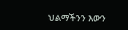ህልማችንን እውን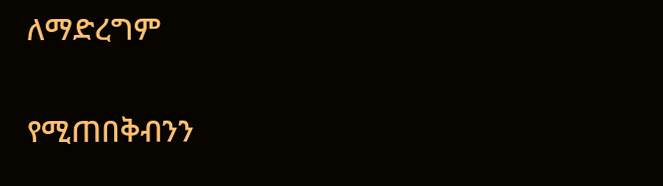ለማድረግም

የሚጠበቅብንን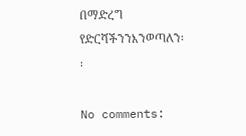በማድረግ የድርሻችንንእንወጣለን፡፡

No comments: